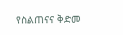የስልጠናና ቅድመ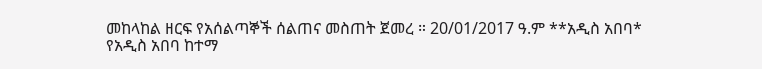መከላከል ዘርፍ የአሰልጣኞች ሰልጠና መስጠት ጀመረ ። 20/01/2017 ዓ.ም **አዲስ አበባ*
የአዲስ አበባ ከተማ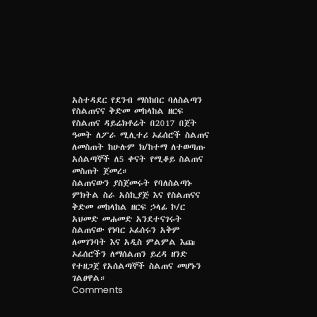አስተዳደር የደንብ ማስከበር ባለስልጣን የስልጠናና ቅድመ መከላከል ዘርፍ የስልጠና ዳይሬክቶሬት በ2017 በጀት ዓመት ለፖራ ሚሊተሪ ኦፊሰሮች ስልጠና ለመስጠት ከሁሉም ክ/ከተማ ለተወጣጡ አሰልጣኞች ለ5 ቀናት የሚቆይ ስልጠና መስጠት ጀመረ።
ስልጠናውን ያስጀመሩት የባለስልጣኑ ምክትል ስራ አስኪያጅ እና የስልጠናና ቅድመ መከላከል ዘርፍ ኃላፊ ኮ/ር አህመድ መሐመድ አንደተናገሩት ስልጠናው የነባር ኦፊሰሩን አቅም ለመገንባት እና አዲስ ምልምል እጩ ኦፊሰሮችን ለማሰልጠን ይረዳ ዘንድ የተዘጋጀ የአሰልጣኞች ስልጠና መሆኑን ገልፀዋል።
Comments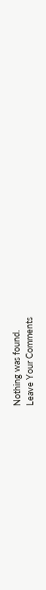Nothing was found.
Leave Your Comments